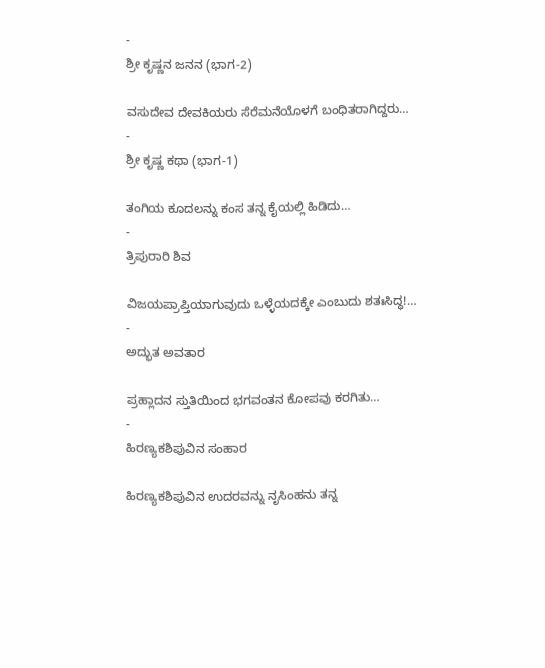-
ಶ್ರೀ ಕೃಷ್ಣನ ಜನನ (ಭಾಗ-2)

ವಸುದೇವ ದೇವಕಿಯರು ಸೆರೆಮನೆಯೊಳಗೆ ಬಂಧಿತರಾಗಿದ್ದರು…
-
ಶ್ರೀ ಕೃಷ್ಣ ಕಥಾ (ಭಾಗ-1)

ತಂಗಿಯ ಕೂದಲನ್ನು ಕಂಸ ತನ್ನ ಕೈಯಲ್ಲಿ ಹಿಡಿದು…
-
ತ್ರಿಪುರಾರಿ ಶಿವ

ವಿಜಯಪ್ರಾಪ್ತಿಯಾಗುವುದು ಒಳ್ಳೆಯದಕ್ಕೇ ಎಂಬುದು ಶತಃಸಿದ್ಧ!…
-
ಅದ್ಭುತ ಅವತಾರ

ಪ್ರಹ್ಲಾದನ ಸ್ತುತಿಯಿಂದ ಭಗವಂತನ ಕೋಪವು ಕರಗಿತು…
-
ಹಿರಣ್ಯಕಶಿಪುವಿನ ಸಂಹಾರ

ಹಿರಣ್ಯಕಶಿಪುವಿನ ಉದರವನ್ನು ನೃಸಿಂಹನು ತನ್ನ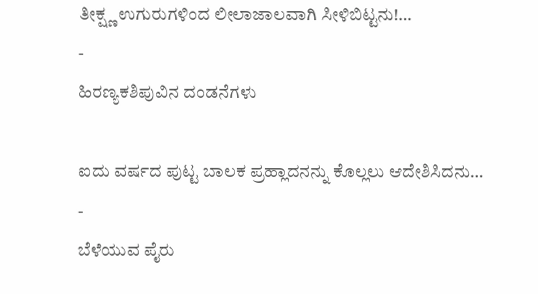ತೀಕ್ಷ್ಣ ಉಗುರುಗಳಿಂದ ಲೀಲಾಜಾಲವಾಗಿ ಸೀಳಿಬಿಟ್ಟನು!…
-
ಹಿರಣ್ಯಕಶಿಪುವಿನ ದಂಡನೆಗಳು

ಐದು ವರ್ಷದ ಪುಟ್ಟ ಬಾಲಕ ಪ್ರಹ್ಲಾದನನ್ನು ಕೊಲ್ಲಲು ಆದೇಶಿಸಿದನು…
-
ಬೆಳೆಯುವ ಪೈರು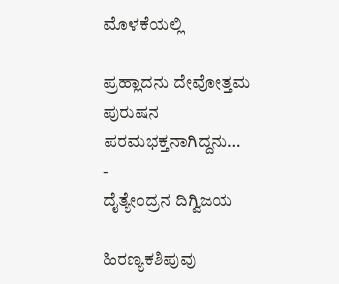ಮೊಳಕೆಯಲ್ಲಿ

ಪ್ರಹ್ಲಾದನು ದೇವೋತ್ತಮ ಪುರುಷನ ಪರಮಭಕ್ತನಾಗಿದ್ದನು…
-
ದೈತ್ಯೇಂದ್ರನ ದಿಗ್ವಿಜಯ

ಹಿರಣ್ಯಕಶಿಪುವು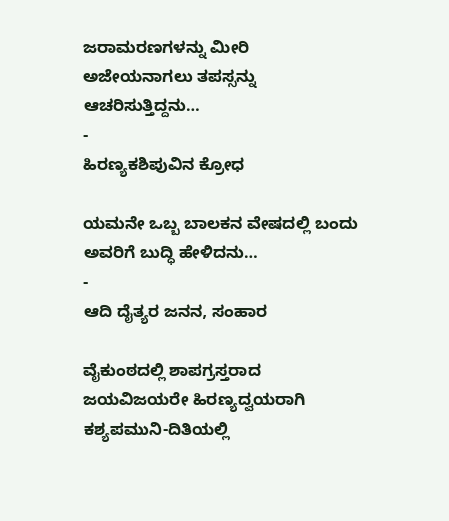ಜರಾಮರಣಗಳನ್ನು ಮೀರಿ ಅಜೇಯನಾಗಲು ತಪಸ್ಸನ್ನು ಆಚರಿಸುತ್ತಿದ್ದನು…
-
ಹಿರಣ್ಯಕಶಿಪುವಿನ ಕ್ರೋಧ

ಯಮನೇ ಒಬ್ಬ ಬಾಲಕನ ವೇಷದಲ್ಲಿ ಬಂದು ಅವರಿಗೆ ಬುದ್ಧಿ ಹೇಳಿದನು…
-
ಆದಿ ದೈತ್ಯರ ಜನನ, ಸಂಹಾರ

ವೈಕುಂಠದಲ್ಲಿ ಶಾಪಗ್ರಸ್ತರಾದ ಜಯವಿಜಯರೇ ಹಿರಣ್ಯದ್ವಯರಾಗಿ ಕಶ್ಯಪಮುನಿ-ದಿತಿಯಲ್ಲಿ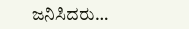ಜನಿಸಿದರು…